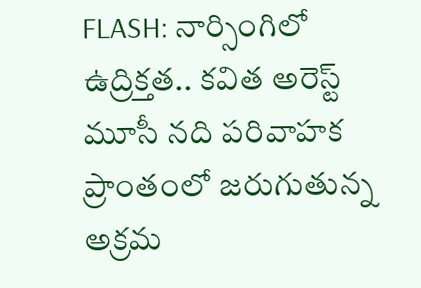FLASH: నార్సింగిలో ఉద్రిక్తత.. కవిత అరెస్ట్
మూసీ నది పరివాహక ప్రాంతంలో జరుగుతున్న అక్రమ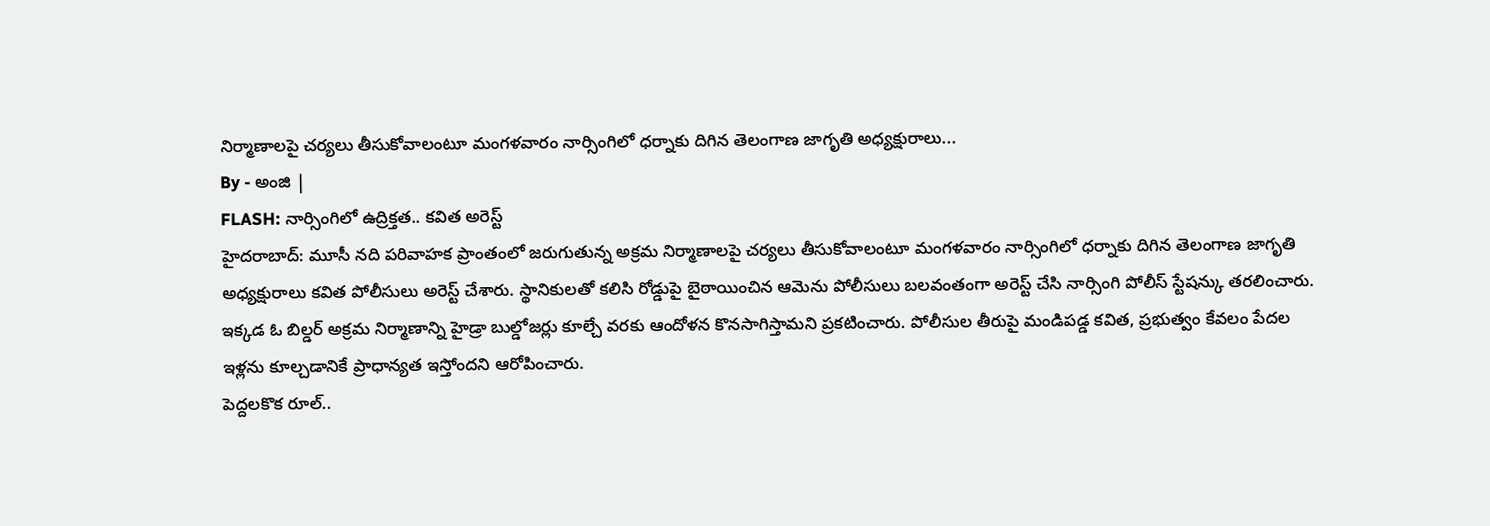నిర్మాణాలపై చర్యలు తీసుకోవాలంటూ మంగళవారం నార్సింగిలో ధర్నాకు దిగిన తెలంగాణ జాగృతి అధ్యక్షురాలు...
By - అంజి |
FLASH: నార్సింగిలో ఉద్రిక్తత.. కవిత అరెస్ట్
హైదరాబాద్: మూసీ నది పరివాహక ప్రాంతంలో జరుగుతున్న అక్రమ నిర్మాణాలపై చర్యలు తీసుకోవాలంటూ మంగళవారం నార్సింగిలో ధర్నాకు దిగిన తెలంగాణ జాగృతి అధ్యక్షురాలు కవిత పోలీసులు అరెస్ట్ చేశారు. స్థానికులతో కలిసి రోడ్డుపై బైఠాయించిన ఆమెను పోలీసులు బలవంతంగా అరెస్ట్ చేసి నార్సింగి పోలీస్ స్టేషన్కు తరలించారు. ఇక్కడ ఓ బిల్డర్ అక్రమ నిర్మాణాన్ని హైడ్రా బుల్డోజర్లు కూల్చే వరకు ఆందోళన కొనసాగిస్తామని ప్రకటించారు. పోలీసుల తీరుపై మండిపడ్డ కవిత, ప్రభుత్వం కేవలం పేదల ఇళ్లను కూల్చడానికే ప్రాధాన్యత ఇస్తోందని ఆరోపించారు.
పెద్దలకొక రూల్..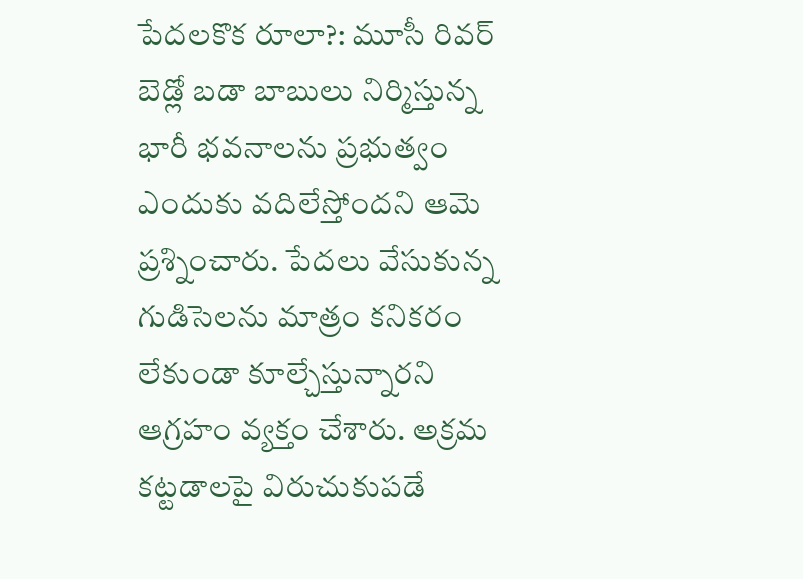పేదలకొక రూలా?: మూసీ రివర్ బెడ్లో బడా బాబులు నిర్మిస్తున్న భారీ భవనాలను ప్రభుత్వం ఎందుకు వదిలేస్తోందని ఆమె ప్రశ్నించారు. పేదలు వేసుకున్న గుడిసెలను మాత్రం కనికరం లేకుండా కూల్చేస్తున్నారని ఆగ్రహం వ్యక్తం చేశారు. అక్రమ కట్టడాలపై విరుచుకుపడే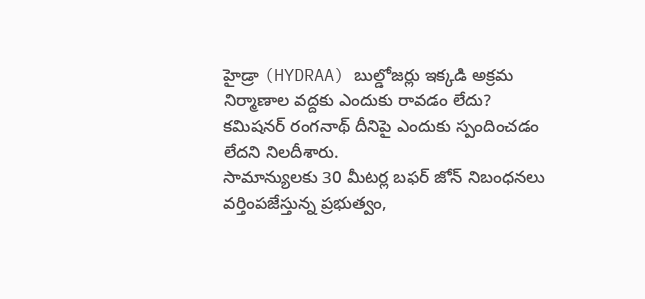హైడ్రా (HYDRAA) బుల్డోజర్లు ఇక్కడి అక్రమ నిర్మాణాల వద్దకు ఎందుకు రావడం లేదు? కమిషనర్ రంగనాథ్ దీనిపై ఎందుకు స్పందించడం లేదని నిలదీశారు.
సామాన్యులకు 30 మీటర్ల బఫర్ జోన్ నిబంధనలు వర్తింపజేస్తున్న ప్రభుత్వం,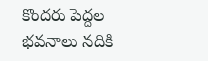కొందరు పెద్దల భవనాలు నదికి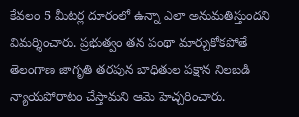కేవలం 5 మీటర్ల దూరంలో ఉన్నా ఎలా అనుమతిస్తుందని విమర్శించారు. ప్రభుత్వం తన పంథా మార్చుకోకపోతే తెలంగాణ జాగృతి తరపున బాధితుల పక్షాన నిలబడి న్యాయపోరాటం చేస్తామని ఆమె హెచ్చరించారు.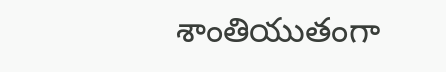శాంతియుతంగా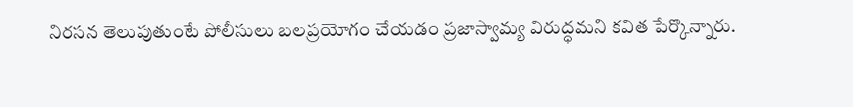నిరసన తెలుపుతుంటే పోలీసులు బలప్రయోగం చేయడం ప్రజాస్వామ్య విరుద్ధమని కవిత పేర్కొన్నారు.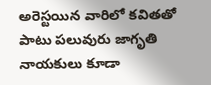అరెస్టయిన వారిలో కవితతో పాటు పలువురు జాగృతి నాయకులు కూడా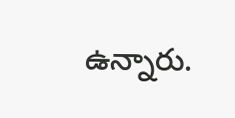ఉన్నారు.